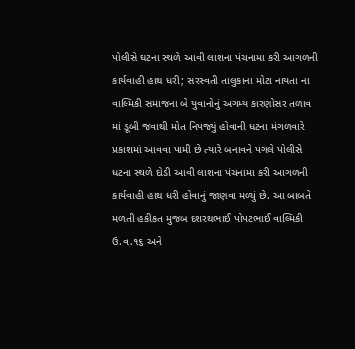પોલીસે ઘટના સ્થળે આવી લાશના પંચનામા કરી આગળની કાર્યવાહી હાથ ધરી; સરસ્વતી તાલુકાના મોટા નાયતા ના વાલ્મિકી સમાજના બે યુવાનોનું અગમ્ય કારણોસર તળાવ માં ડૂબી જવાથી મોત નિપજ્યું હોવાની ધટના મંગળવારે પ્રકાશમાં આવવા પામી છે ત્યારે બનાવને પગલે પોલીસે ધટના સ્થળે દોડી આવી લાશના પંચનામા કરી આગળની કાર્યવાહી હાથ ધરી હોવાનું જાણવા મળ્યું છે. આ બાબતે મળતી હકીકત મુજબ દશરથભાઈ પોપટભાઈ વાલ્મિકી ઉ.વ.૧૬ અને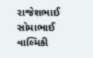રાજેશભાઈ સોમાભાઈ વાલ્મિકી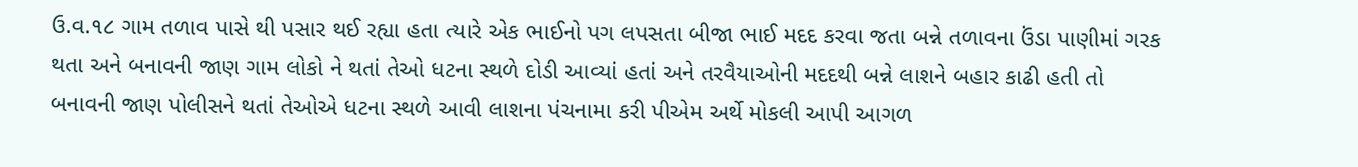ઉ.વ.૧૮ ગામ તળાવ પાસે થી પસાર થઈ રહ્યા હતા ત્યારે એક ભાઈનો પગ લપસતા બીજા ભાઈ મદદ કરવા જતા બન્ને તળાવના ઉંડા પાણીમાં ગરક થતા અને બનાવની જાણ ગામ લોકો ને થતાં તેઓ ધટના સ્થળે દોડી આવ્યાં હતાં અને તરવૈયાઓની મદદથી બન્ને લાશને બહાર કાઢી હતી તો બનાવની જાણ પોલીસને થતાં તેઓએ ધટના સ્થળે આવી લાશના પંચનામા કરી પીએમ અર્થે મોકલી આપી આગળ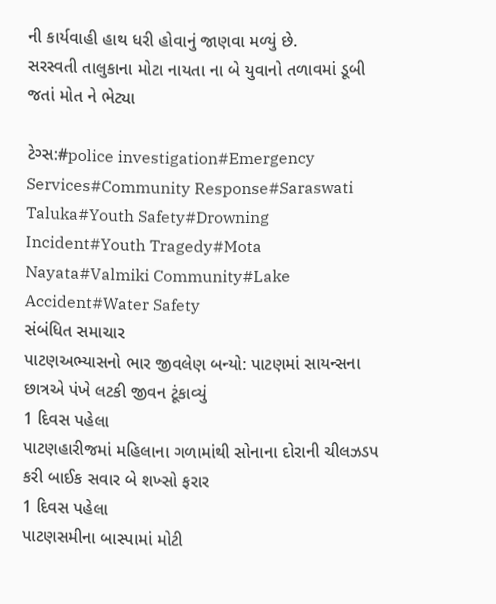ની કાર્યવાહી હાથ ધરી હોવાનું જાણવા મળ્યું છે.
સરસ્વતી તાલુકાના મોટા નાયતા ના બે યુવાનો તળાવમાં ડૂબી જતાં મોત ને ભેટ્યા

ટેગ્સ:#police investigation#Emergency Services#Community Response#Saraswati Taluka#Youth Safety#Drowning Incident#Youth Tragedy#Mota Nayata#Valmiki Community#Lake Accident#Water Safety
સંબંધિત સમાચાર
પાટણઅભ્યાસનો ભાર જીવલેણ બન્યો: પાટણમાં સાયન્સના છાત્રએ પંખે લટકી જીવન ટૂંકાવ્યું
1 દિવસ પહેલા
પાટણહારીજમાં મહિલાના ગળામાંથી સોનાના દોરાની ચીલઝડપ કરી બાઈક સવાર બે શખ્સો ફરાર
1 દિવસ પહેલા
પાટણસમીના બાસ્પામાં મોટી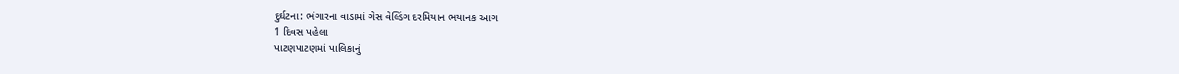દુર્ઘટના: ભંગારના વાડામાં ગેસ વેલ્ડિંગ દરમિયાન ભયાનક આગ
1 દિવસ પહેલા
પાટણપાટણમાં પાલિકાનું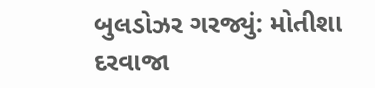બુલડોઝર ગરજ્યું: મોતીશા દરવાજા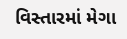વિસ્તારમાં મેગા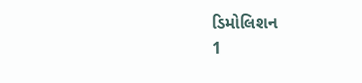ડિમોલિશન
1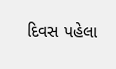દિવસ પહેલા